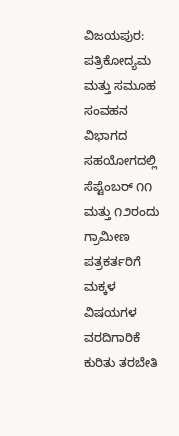ವಿಜಯಪುರ: ಪತ್ರಿಕೋದ್ಯಮ ಮತ್ತು ಸಮೂಹ ಸಂವಹನ ವಿಭಾಗದ ಸಹಯೋಗದಲ್ಲಿ ಸೆಪ್ಟೆಂಬರ್ ೧೧ ಮತ್ತು ೧೨ರಂದು ಗ್ರಾಮೀಣ ಪತ್ರಕರ್ತರಿಗೆ ಮಕ್ಕಳ ವಿಷಯಗಳ ವರದಿಗಾರಿಕೆ ಕುರಿತು ತರಬೇತಿ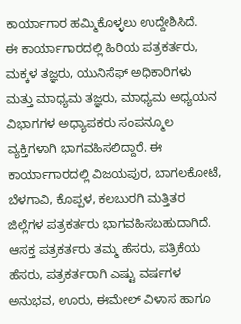ಕಾರ್ಯಾಗಾರ ಹಮ್ಮಿಕೊಳ್ಳಲು ಉದ್ದೇಶಿಸಿದೆ.
ಈ ಕಾರ್ಯಾಗಾರದಲ್ಲಿ ಹಿರಿಯ ಪತ್ರಕರ್ತರು, ಮಕ್ಕಳ ತಜ್ಞರು, ಯುನಿಸೆಫ್ ಅಧಿಕಾರಿಗಳು ಮತ್ತು ಮಾಧ್ಯಮ ತಜ್ಞರು, ಮಾಧ್ಯಮ ಅಧ್ಯಯನ ವಿಭಾಗಗಳ ಅಧ್ಯಾಪಕರು ಸಂಪನ್ಮೂಲ ವ್ಯಕ್ತಿಗಳಾಗಿ ಭಾಗವಹಿಸಲಿದ್ದಾರೆ. ಈ ಕಾರ್ಯಾಗಾರದಲ್ಲಿ ವಿಜಯಪುರ, ಬಾಗಲಕೋಟೆ, ಬೆಳಗಾವಿ, ಕೊಪ್ಪಳ, ಕಲಬುರಗಿ ಮತ್ತಿತರ ಜಿಲ್ಲೆಗಳ ಪತ್ರಕರ್ತರು ಭಾಗವಹಿಸಬಹುದಾಗಿದೆ. ಆಸಕ್ತ ಪತ್ರಕರ್ತರು ತಮ್ಮ ಹೆಸರು, ಪತ್ರಿಕೆಯ ಹೆಸರು, ಪತ್ರಕರ್ತರಾಗಿ ಎಷ್ಟು ವರ್ಷಗಳ ಅನುಭವ, ಊರು, ಈಮೇಲ್ ವಿಳಾಸ ಹಾಗೂ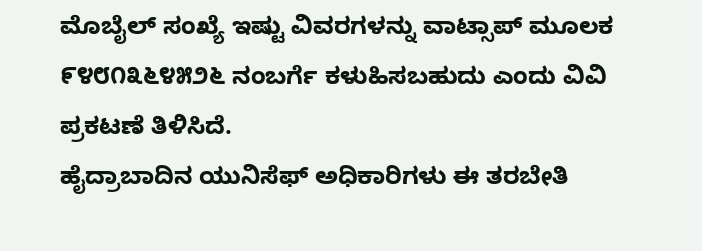ಮೊಬೈಲ್ ಸಂಖ್ಯೆ ಇಷ್ಟು ವಿವರಗಳನ್ನು ವಾಟ್ಸಾಪ್ ಮೂಲಕ ೯೪೮೧೩೬೪೫೨೬ ನಂಬರ್ಗೆ ಕಳುಹಿಸಬಹುದು ಎಂದು ವಿವಿ ಪ್ರಕಟಣೆ ತಿಳಿಸಿದೆ.
ಹೈದ್ರಾಬಾದಿನ ಯುನಿಸೆಫ್ ಅಧಿಕಾರಿಗಳು ಈ ತರಬೇತಿ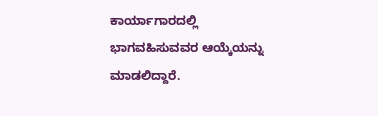ಕಾರ್ಯಾಗಾರದಲ್ಲಿ ಭಾಗವಹಿಸುವವರ ಆಯ್ಕೆಯನ್ನು ಮಾಡಲಿದ್ದಾರೆ.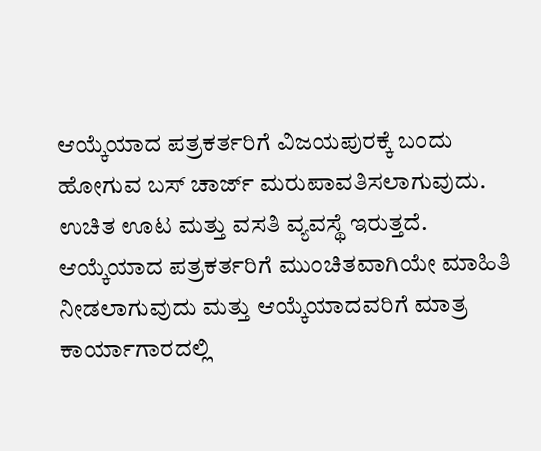ಆಯ್ಕೆಯಾದ ಪತ್ರಕರ್ತರಿಗೆ ವಿಜಯಪುರಕ್ಕೆ ಬಂದು ಹೋಗುವ ಬಸ್ ಚಾರ್ಜ್ ಮರುಪಾವತಿಸಲಾಗುವುದು. ಉಚಿತ ಊಟ ಮತ್ತು ವಸತಿ ವ್ಯವಸ್ಥೆ ಇರುತ್ತದೆ. ಆಯ್ಕೆಯಾದ ಪತ್ರಕರ್ತರಿಗೆ ಮುಂಚಿತವಾಗಿಯೇ ಮಾಹಿತಿ ನೀಡಲಾಗುವುದು ಮತ್ತು ಆಯ್ಕೆಯಾದವರಿಗೆ ಮಾತ್ರ ಕಾರ್ಯಾಗಾರದಲ್ಲಿ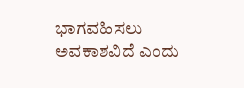ಭಾಗವಹಿಸಲು ಅವಕಾಶವಿದೆ ಎಂದು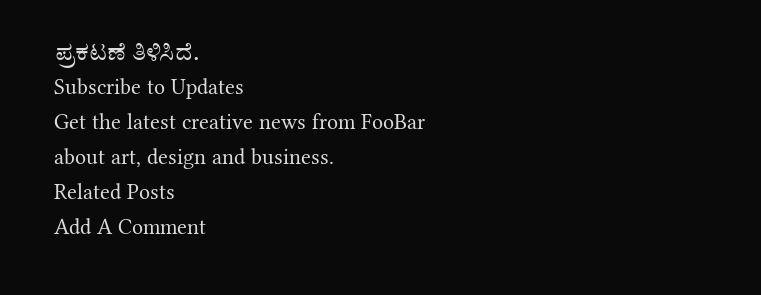ಪ್ರಕಟಣೆ ತಿಳಿಸಿದೆ.
Subscribe to Updates
Get the latest creative news from FooBar about art, design and business.
Related Posts
Add A Comment